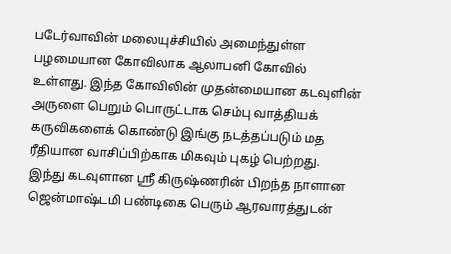படேர்வாவின் மலையுச்சியில் அமைந்துள்ள பழமையான கோவிலாக ஆலாபனி கோவில் உள்ளது. இந்த கோவிலின் முதன்மையான கடவுளின் அருளை பெறும் பொருட்டாக செம்பு வாத்தியக் கருவிகளைக் கொண்டு இங்கு நடத்தப்படும் மத ரீதியான வாசிப்பிற்காக மிகவும் புகழ் பெற்றது.
இந்து கடவுளான ஸ்ரீ கிருஷ்ணரின் பிறந்த நாளான ஜென்மாஷ்டமி பண்டிகை பெரும் ஆரவாரத்துடன்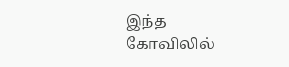இந்த கோவிலில்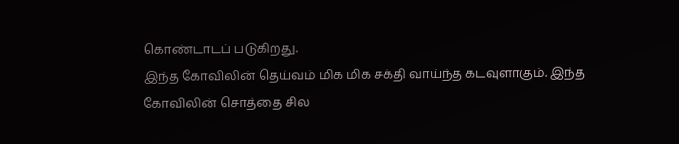கொண்டாடப் படுகிறது.
இந்த கோவிலின் தெய்வம் மிக மிக சக்தி வாய்ந்த கடவுளாகும். இந்த கோவிலின் சொத்தை சில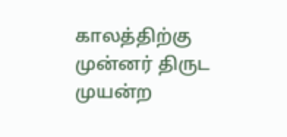காலத்திற்கு முன்னர் திருட முயன்ற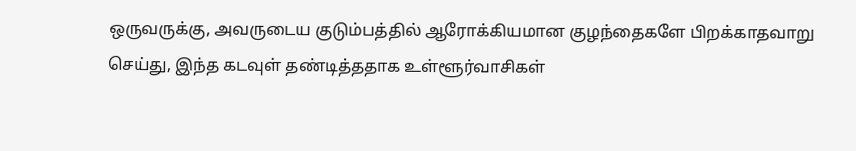ஒருவருக்கு, அவருடைய குடும்பத்தில் ஆரோக்கியமான குழந்தைகளே பிறக்காதவாறு செய்து, இந்த கடவுள் தண்டித்ததாக உள்ளூர்வாசிகள்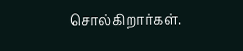சொல்கிறார்கள்.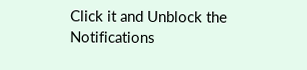Click it and Unblock the Notifications